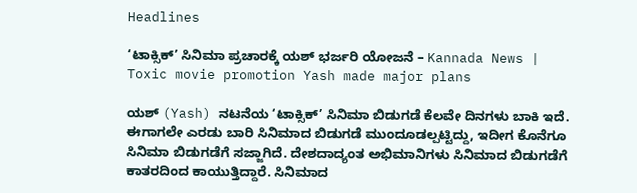Headlines

‘ಟಾಕ್ಸಿಕ್’ ಸಿನಿಮಾ ಪ್ರಚಾರಕ್ಕೆ ಯಶ್ ಭರ್ಜರಿ ಯೋಜನೆ – Kannada News | Toxic movie promotion Yash made major plans

ಯಶ್ (Yash) ನಟನೆಯ ‘ಟಾಕ್ಸಿಕ್’ ಸಿನಿಮಾ ಬಿಡುಗಡೆ ಕೆಲವೇ ದಿನಗಳು ಬಾಕಿ ಇದೆ. ಈಗಾಗಲೇ ಎರಡು ಬಾರಿ ಸಿನಿಮಾದ ಬಿಡುಗಡೆ ಮುಂದೂಡಲ್ಪಟ್ಟಿದ್ದು, ಇದೀಗ ಕೊನೆಗೂ ಸಿನಿಮಾ ಬಿಡುಗಡೆಗೆ ಸಜ್ಜಾಗಿದೆ. ದೇಶದಾದ್ಯಂತ ಅಭಿಮಾನಿಗಳು ಸಿನಿಮಾದ ಬಿಡುಗಡೆಗೆ ಕಾತರದಿಂದ ಕಾಯುತ್ತಿದ್ದಾರೆ. ಸಿನಿಮಾದ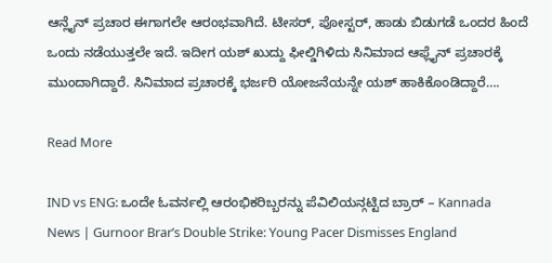ಆನ್ಲೈನ್ ಪ್ರಚಾರ ಈಗಾಗಲೇ ಆರಂಭವಾಗಿದೆ. ಟೀಸರ್, ಪೋಸ್ಟರ್, ಹಾಡು ಬಿಡುಗಡೆ ಒಂದರ ಹಿಂದೆ ಒಂದು ನಡೆಯುತ್ತಲೇ ಇದೆ. ಇದೀಗ ಯಶ್ ಖುದ್ದು ಫೀಲ್ಡಿಗಿಳಿದು ಸಿನಿಮಾದ ಆಫ್ಲೈನ್ ಪ್ರಚಾರಕ್ಕೆ ಮುಂದಾಗಿದ್ದಾರೆ. ಸಿನಿಮಾದ ಪ್ರಚಾರಕ್ಕೆ ಭರ್ಜರಿ ಯೋಜನೆಯನ್ನೇ ಯಶ್ ಹಾಕಿಕೊಂಡಿದ್ದಾರೆ….

Read More

IND vs ENG: ಒಂದೇ ಓವರ್ನಲ್ಲಿ ಆರಂಭಿಕರಿಬ್ಬರನ್ನು ಪೆವಿಲಿಯನ್ಗಟ್ಟಿದ ಬ್ರಾರ್ – Kannada News | Gurnoor Brar’s Double Strike: Young Pacer Dismisses England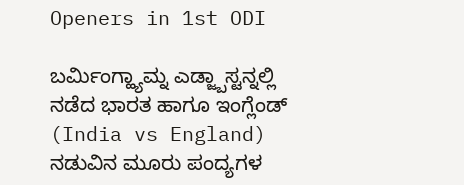Openers in 1st ODI

ಬರ್ಮಿಂಗ್ಹ್ಯಾಮ್ನ ಎಡ್ಜ್ಬಾಸ್ಟನ್ನಲ್ಲಿ ನಡೆದ ಭಾರತ ಹಾಗೂ ಇಂಗ್ಲೆಂಡ್‌ (India vs England) ನಡುವಿನ ಮೂರು ಪಂದ್ಯಗಳ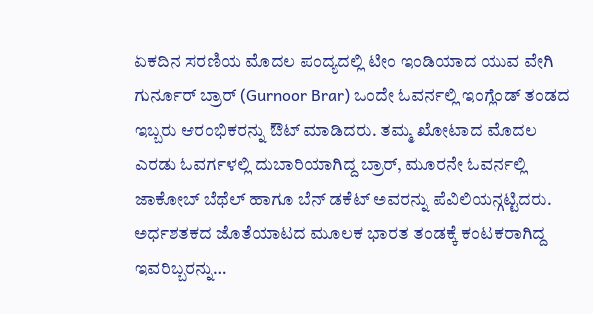ಏಕದಿನ ಸರಣಿಯ ಮೊದಲ ಪಂದ್ಯದಲ್ಲಿ ಟೀಂ ಇಂಡಿಯಾದ ಯುವ ವೇಗಿ ಗುರ್ನೂರ್ ಬ್ರಾರ್ (Gurnoor Brar) ಒಂದೇ ಓವರ್ನಲ್ಲಿ ಇಂಗ್ಲೆಂಡ್‌ ತಂಡದ ಇಬ್ಬರು ಆರಂಭಿಕರನ್ನು ಔಟ್ ಮಾಡಿದರು. ತಮ್ಮ ಖೋಟಾದ ಮೊದಲ ಎರಡು ಓವರ್ಗಳಲ್ಲಿ ದುಬಾರಿಯಾಗಿದ್ದ ಬ್ರಾರ್, ಮೂರನೇ ಓವರ್ನಲ್ಲಿ ಜಾಕೋಬ್ ಬೆಥೆಲ್ ಹಾಗೂ ಬೆನ್ ಡಕೆಟ್ ಅವರನ್ನು ಪೆವಿಲಿಯನ್ಗಟ್ಟಿದರು. ಅರ್ಧಶತಕದ ಜೊತೆಯಾಟದ ಮೂಲಕ ಭಾರತ ತಂಡಕ್ಕೆ ಕಂಟಕರಾಗಿದ್ದ ಇವರಿಬ್ಬರನ್ನು…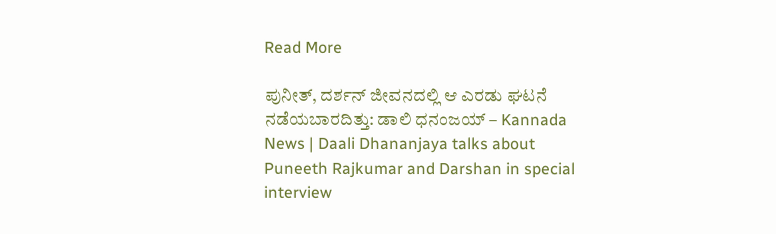Read More

ಪುನೀತ್, ದರ್ಶನ್ ಜೀವನದಲ್ಲಿ ಆ ಎರಡು ಘಟನೆ ನಡೆಯಬಾರದಿತ್ತು: ಡಾಲಿ ಧನಂಜಯ್ – Kannada News | Daali Dhananjaya talks about Puneeth Rajkumar and Darshan in special interview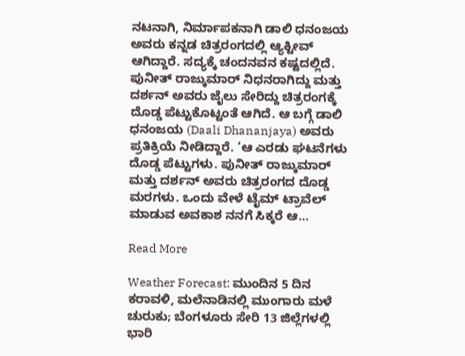ನಟನಾಗಿ, ನಿರ್ಮಾಪಕನಾಗಿ ಡಾಲಿ ಧನಂಜಯ ಅವರು ಕನ್ನಡ ಚಿತ್ರರಂಗದಲ್ಲಿ ಆ್ಯಕ್ಟೀವ್ ಆಗಿದ್ದಾರೆ. ಸದ್ಯಕ್ಕೆ ಚಂದನವನ ಕಷ್ಟದಲ್ಲಿದೆ. ಪುನೀತ್ ರಾಜ್ಕುಮಾರ್ ನಿಧನರಾಗಿದ್ದು ಮತ್ತು ದರ್ಶನ್ ಅವರು ಜೈಲು ಸೇರಿದ್ದು ಚಿತ್ರರಂಗಕ್ಕೆ ದೊಡ್ಡ ಪೆಟ್ಟುಕೊಟ್ಟಂತೆ ಆಗಿದೆ. ಆ ಬಗ್ಗೆ ಡಾಲಿ ಧನಂಜಯ (Daali Dhananjaya) ಅವರು ಪ್ರತಿಕ್ರಿಯೆ ನೀಡಿದ್ದಾರೆ. ‘ಆ ಎರಡು ಘಟನೆಗಳು ದೊಡ್ಡ ಪೆಟ್ಟುಗಳು. ಪುನೀತ್ ರಾಜ್ಕುಮಾರ್ ಮತ್ತು ದರ್ಶನ್ ಅವರು ಚಿತ್ರರಂಗದ ದೊಡ್ಡ ಮರಗಳು. ಒಂದು ವೇಳೆ ಟೈಮ್ ಟ್ರಾವೆಲ್ ಮಾಡುವ ಅವಕಾಶ ನನಗೆ ಸಿಕ್ಕರೆ ಆ…

Read More

Weather Forecast: ಮುಂದಿನ 5 ದಿನ ಕರಾವಳಿ, ಮಲೆನಾಡಿನಲ್ಲಿ ಮುಂಗಾರು ಮಳೆ ಚುರುಕು; ಬೆಂಗಳೂರು ಸೇರಿ 13 ಜಿಲ್ಲೆಗಳಲ್ಲಿ ಭಾರಿ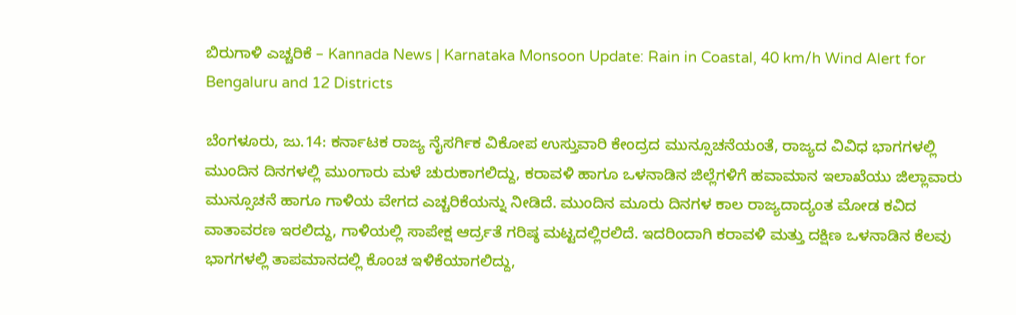ಬಿರುಗಾಳಿ ಎಚ್ಚರಿಕೆ – Kannada News | Karnataka Monsoon Update: Rain in Coastal, 40 km/h Wind Alert for Bengaluru and 12 Districts

ಬೆಂಗಳೂರು, ಜು.14: ಕರ್ನಾಟಕ ರಾಜ್ಯ ನೈಸರ್ಗಿಕ ವಿಕೋಪ ಉಸ್ತುವಾರಿ ಕೇಂದ್ರದ ಮುನ್ಸೂಚನೆಯಂತೆ, ರಾಜ್ಯದ ವಿವಿಧ ಭಾಗಗಳಲ್ಲಿ ಮುಂದಿನ ದಿನಗಳಲ್ಲಿ ಮುಂಗಾರು ಮಳೆ ಚುರುಕಾಗಲಿದ್ದು, ಕರಾವಳಿ ಹಾಗೂ ಒಳನಾಡಿನ ಜಿಲ್ಲೆಗಳಿಗೆ ಹವಾಮಾನ ಇಲಾಖೆಯು ಜಿಲ್ಲಾವಾರು ಮುನ್ಸೂಚನೆ ಹಾಗೂ ಗಾಳಿಯ ವೇಗದ ಎಚ್ಚರಿಕೆಯನ್ನು ನೀಡಿದೆ. ಮುಂದಿನ ಮೂರು ದಿನಗಳ ಕಾಲ ರಾಜ್ಯದಾದ್ಯಂತ ಮೋಡ ಕವಿದ ವಾತಾವರಣ ಇರಲಿದ್ದು, ಗಾಳಿಯಲ್ಲಿ ಸಾಪೇಕ್ಷ ಆರ್ದ್ರತೆ ಗರಿಷ್ಠ ಮಟ್ಟದಲ್ಲಿರಲಿದೆ. ಇದರಿಂದಾಗಿ ಕರಾವಳಿ ಮತ್ತು ದಕ್ಷಿಣ ಒಳನಾಡಿನ ಕೆಲವು ಭಾಗಗಳಲ್ಲಿ ತಾಪಮಾನದಲ್ಲಿ ಕೊಂಚ ಇಳಿಕೆಯಾಗಲಿದ್ದು,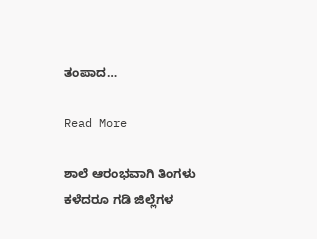ತಂಪಾದ…

Read More

ಶಾಲೆ ಆರಂಭವಾಗಿ ತಿಂಗಳು ಕಳೆದರೂ ಗಡಿ ಜಿಲ್ಲೆಗಳ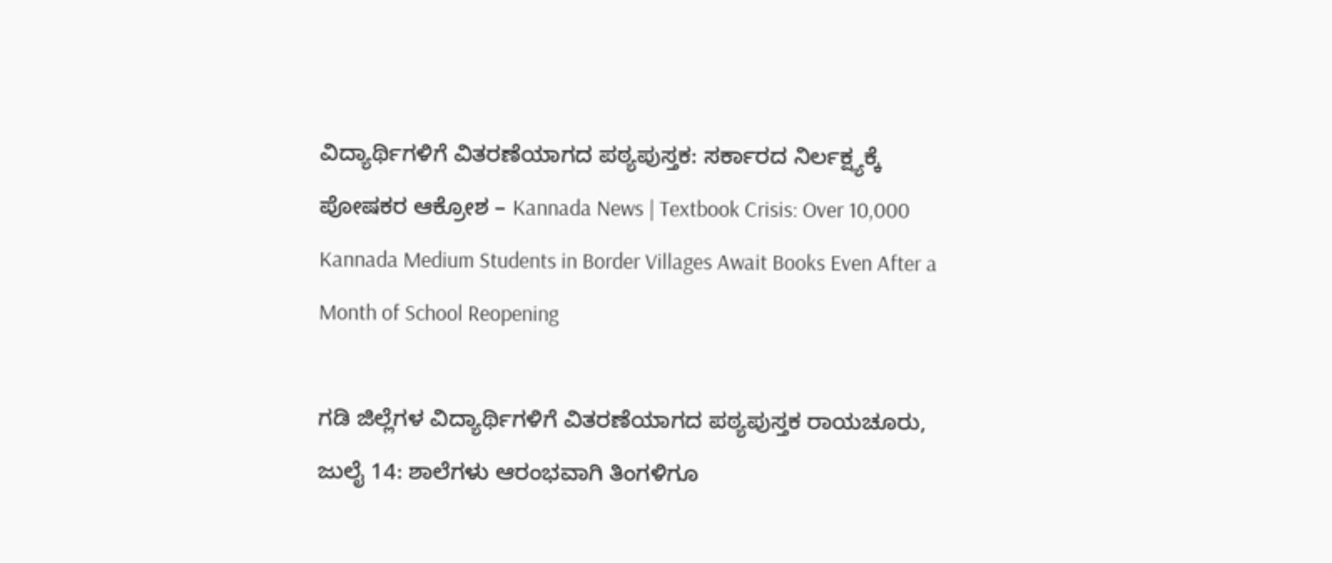ವಿದ್ಯಾರ್ಥಿಗಳಿಗೆ ವಿತರಣೆಯಾಗದ ಪಠ್ಯಪುಸ್ತಕ: ಸರ್ಕಾರದ ನಿರ್ಲಕ್ಷ್ಯಕ್ಕೆ ಪೋಷಕರ ಆಕ್ರೋಶ – Kannada News | Textbook Crisis: Over 10,000 Kannada Medium Students in Border Villages Await Books Even After a Month of School Reopening

ಗಡಿ ಜಿಲ್ಲೆಗಳ ವಿದ್ಯಾರ್ಥಿಗಳಿಗೆ ವಿತರಣೆಯಾಗದ ಪಠ್ಯಪುಸ್ತಕ ರಾಯಚೂರು, ಜುಲೈ 14: ಶಾಲೆಗಳು ಆರಂಭವಾಗಿ ತಿಂಗಳಿಗೂ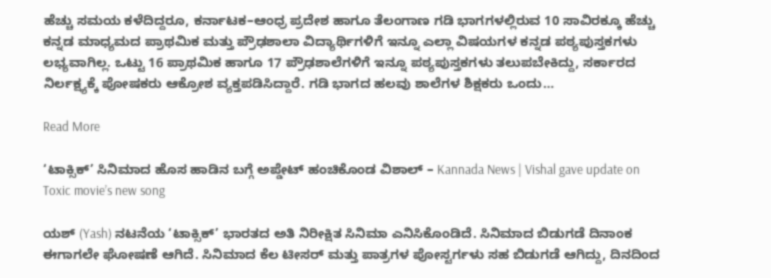ಹೆಚ್ಚು ಸಮಯ ಕಳೆದಿದ್ದರೂ, ಕರ್ನಾಟಕ–ಆಂಧ್ರ ಪ್ರದೇಶ ಹಾಗೂ ತೆಲಂಗಾಣ ಗಡಿ ಭಾಗಗಳಲ್ಲಿರುವ 10 ಸಾವಿರಕ್ಕೂ ಹೆಚ್ಚು ಕನ್ನಡ ಮಾಧ್ಯಮದ ಪ್ರಾಥಮಿಕ ಮತ್ತು ಪ್ರೌಢಶಾಲಾ ವಿದ್ಯಾರ್ಥಿಗಳಿಗೆ ಇನ್ನೂ ಎಲ್ಲಾ ವಿಷಯಗಳ ಕನ್ನಡ ಪಠ್ಯಪುಸ್ತಕಗಳು ಲಭ್ಯವಾಗಿಲ್ಲ. ಒಟ್ಟು 16 ಪ್ರಾಥಮಿಕ ಹಾಗೂ 17 ಪ್ರೌಢಶಾಲೆಗಳಿಗೆ ಇನ್ನೂ ಪಠ್ಯಪುಸ್ತಕಗಳು ತಲುಪಬೇಕಿದ್ದು, ಸರ್ಕಾರದ ನಿರ್ಲಕ್ಷ್ಯಕ್ಕೆ ಪೋಷಕರು ಆಕ್ರೋಶ ವ್ಯಕ್ತಪಡಿಸಿದ್ದಾರೆ. ಗಡಿ ಭಾಗದ ಹಲವು ಶಾಲೆಗಳ ಶಿಕ್ಷಕರು ಒಂದು…

Read More

‘ಟಾಕ್ಸಿಕ್’ ಸಿನಿಮಾದ ಹೊಸ ಹಾಡಿನ ಬಗ್ಗೆ ಅಪ್ಡೇಟ್ ಹಂಚಿಕೊಂಡ ವಿಶಾಲ್ – Kannada News | Vishal gave update on Toxic movie’s new song

ಯಶ್ (Yash) ನಟನೆಯ ‘ಟಾಕ್ಸಿಕ್’ ಭಾರತದ ಅತಿ ನಿರೀಕ್ಷಿತ ಸಿನಿಮಾ ಎನಿಸಿಕೊಂಡಿದೆ. ಸಿನಿಮಾದ ಬಿಡುಗಡೆ ದಿನಾಂಕ ಈಗಾಗಲೇ ಘೋಷಣೆ ಆಗಿದೆ. ಸಿನಿಮಾದ ಕೆಲ ಟೀಸರ್ ಮತ್ತು ಪಾತ್ರಗಳ ಪೋಸ್ಟರ್ಗಳು ಸಹ ಬಿಡುಗಡೆ ಆಗಿದ್ದು, ದಿನದಿಂದ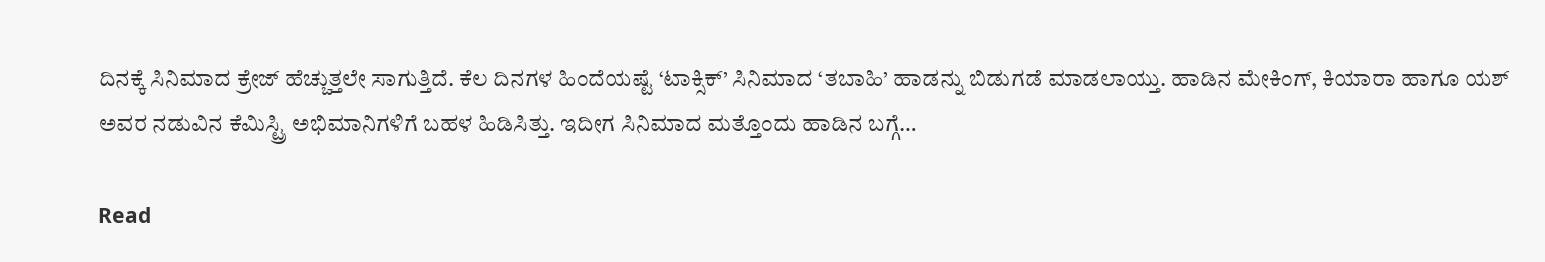ದಿನಕ್ಕೆ ಸಿನಿಮಾದ ಕ್ರೇಜ್ ಹೆಚ್ಚುತ್ತಲೇ ಸಾಗುತ್ತಿದೆ. ಕೆಲ ದಿನಗಳ ಹಿಂದೆಯಷ್ಟೆ ‘ಟಾಕ್ಸಿಕ್’ ಸಿನಿಮಾದ ‘ತಬಾಹಿ’ ಹಾಡನ್ನು ಬಿಡುಗಡೆ ಮಾಡಲಾಯ್ತು. ಹಾಡಿನ ಮೇಕಿಂಗ್, ಕಿಯಾರಾ ಹಾಗೂ ಯಶ್ ಅವರ ನಡುವಿನ ಕೆಮಿಸ್ಟ್ರಿ ಅಭಿಮಾನಿಗಳಿಗೆ ಬಹಳ ಹಿಡಿಸಿತ್ತು. ಇದೀಗ ಸಿನಿಮಾದ ಮತ್ತೊಂದು ಹಾಡಿನ ಬಗ್ಗೆ…

Read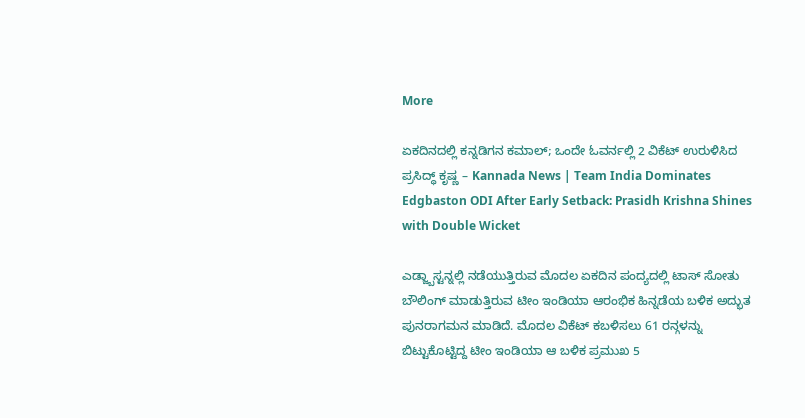More

ಏಕದಿನದಲ್ಲಿ ಕನ್ನಡಿಗನ ಕಮಾಲ್; ಒಂದೇ ಓವರ್ನಲ್ಲಿ 2 ವಿಕೆಟ್ ಉರುಳಿಸಿದ ಪ್ರಸಿದ್ಧ್ ಕೃಷ್ಣ – Kannada News | Team India Dominates Edgbaston ODI After Early Setback: Prasidh Krishna Shines with Double Wicket

ಎಡ್ಜ್ಬಾಸ್ಟನ್ನಲ್ಲಿ ನಡೆಯುತ್ತಿರುವ ಮೊದಲ ಏಕದಿನ ಪಂದ್ಯದಲ್ಲಿ ಟಾಸ್ ಸೋತು ಬೌಲಿಂಗ್ ಮಾಡುತ್ತಿರುವ ಟೀಂ ಇಂಡಿಯಾ ಆರಂಭಿಕ ಹಿನ್ನಡೆಯ ಬಳಿಕ ಅದ್ಭುತ ಪುನರಾಗಮನ ಮಾಡಿದೆ. ಮೊದಲ ವಿಕೆಟ್ ಕಬಳಿಸಲು 61 ರನ್ಗಳನ್ನು ಬಿಟ್ಟುಕೊಟ್ಟಿದ್ದ ಟೀಂ ಇಂಡಿಯಾ ಆ ಬಳಿಕ ಪ್ರಮುಖ 5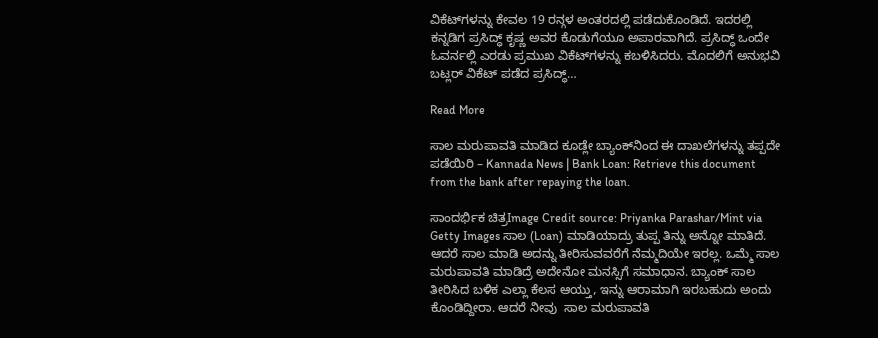ವಿಕೆಟ್‌ಗಳನ್ನು ಕೇವಲ 19 ರನ್ಗಳ ಅಂತರದಲ್ಲಿ ಪಡೆದುಕೊಂಡಿದೆ. ಇದರಲ್ಲಿ ಕನ್ನಡಿಗ ಪ್ರಸಿದ್ಧ್ ಕೃಷ್ಣ ಅವರ ಕೊಡುಗೆಯೂ ಅಪಾರವಾಗಿದೆ. ಪ್ರಸಿದ್ಧ್ ಒಂದೇ ಓವರ್ನಲ್ಲಿ ಎರಡು ಪ್ರಮುಖ ವಿಕೆಟ್‌ಗಳನ್ನು ಕಬಳಿಸಿದರು. ಮೊದಲಿಗೆ ಅನುಭವಿ ಬಟ್ಲರ್ ವಿಕೆಟ್ ಪಡೆದ ಪ್ರಸಿದ್ಧ್…

Read More

ಸಾಲ ಮರುಪಾವತಿ ಮಾಡಿದ ಕೂಡ್ಲೇ ಬ್ಯಾಂಕ್‌ನಿಂದ ಈ ದಾಖಲೆಗಳನ್ನು ತಪ್ಪದೇ ಪಡೆಯಿರಿ – Kannada News | Bank Loan: Retrieve this document from the bank after repaying the loan.

ಸಾಂದರ್ಭಿಕ ಚಿತ್ರImage Credit source: Priyanka Parashar/Mint via Getty Images ಸಾಲ (Loan) ಮಾಡಿಯಾದ್ರು ತುಪ್ಪ ತಿನ್ನು ಅನ್ನೋ ಮಾತಿದೆ. ಆದರೆ ಸಾಲ ಮಾಡಿ ಅದನ್ನು ತೀರಿಸುವವರೆಗೆ ನೆಮ್ಮದಿಯೇ ಇರಲ್ಲ. ಒಮ್ಮೆ ಸಾಲ ಮರುಪಾವತಿ ಮಾಡಿದ್ರೆ ಅದೇನೋ ಮನಸ್ಸಿಗೆ ಸಮಾಧಾನ. ಬ್ಯಾಂಕ್ ಸಾಲ ತೀರಿಸಿದ ಬಳಿಕ ಎಲ್ಲಾ ಕೆಲಸ ಆಯ್ತು, ಇನ್ನು ಆರಾಮಾಗಿ ಇರಬಹುದು ಅಂದು ಕೊಂಡಿದ್ದೀರಾ. ಆದರೆ ನೀವು  ಸಾಲ ಮರುಪಾವತಿ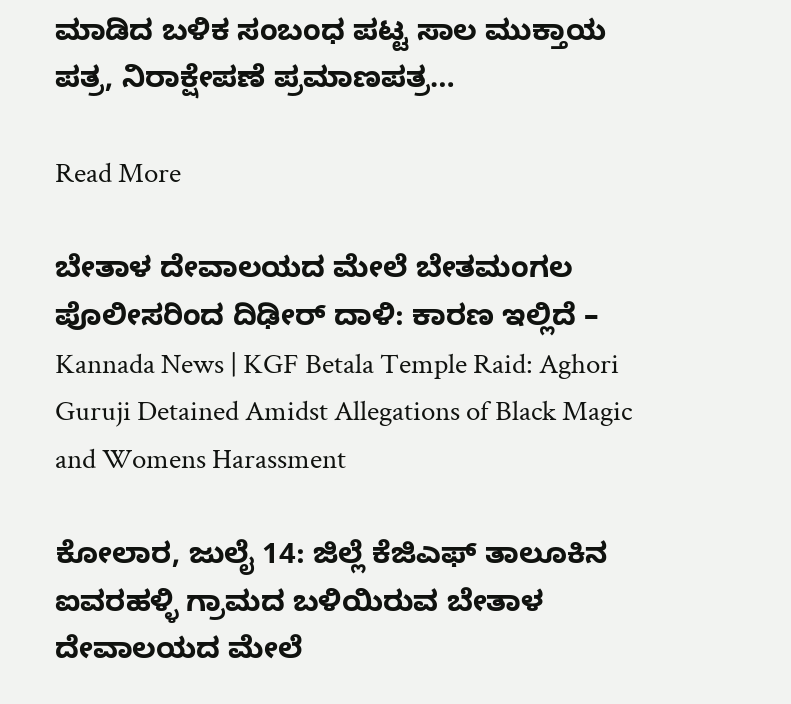ಮಾಡಿದ ಬಳಿಕ ಸಂಬಂಧ ಪಟ್ಟ ಸಾಲ ಮುಕ್ತಾಯ ಪತ್ರ, ನಿರಾಕ್ಷೇಪಣೆ ಪ್ರಮಾಣಪತ್ರ…

Read More

ಬೇತಾಳ ದೇವಾಲಯದ ಮೇಲೆ ಬೇತಮಂಗಲ ಪೊಲೀಸರಿಂದ ದಿಢೀರ್ ದಾಳಿ: ಕಾರಣ ಇಲ್ಲಿದೆ – Kannada News | KGF Betala Temple Raid: Aghori Guruji Detained Amidst Allegations of Black Magic and Womens Harassment

ಕೋಲಾರ, ಜುಲೈ 14: ಜಿಲ್ಲೆ ಕೆಜಿಎಫ್ ತಾಲೂಕಿನ ಐವರಹಳ್ಳಿ ಗ್ರಾಮದ ಬಳಿಯಿರುವ ಬೇತಾಳ ದೇವಾಲಯದ ಮೇಲೆ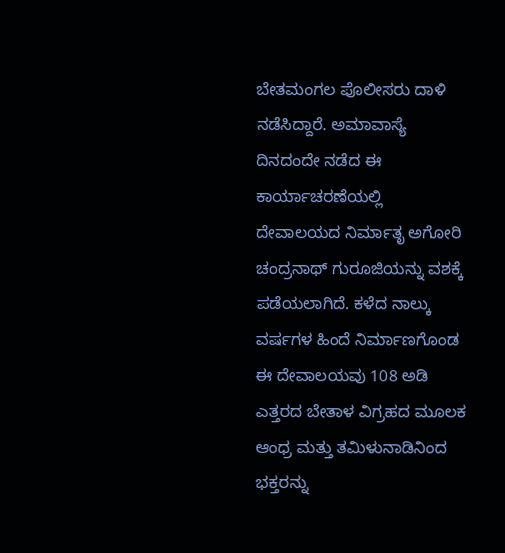ಬೇತಮಂಗಲ ಪೊಲೀಸರು ದಾಳಿ ನಡೆಸಿದ್ದಾರೆ. ಅಮಾವಾಸ್ಯೆ ದಿನದಂದೇ ನಡೆದ ಈ ಕಾರ್ಯಾಚರಣೆಯಲ್ಲಿ ದೇವಾಲಯದ ನಿರ್ಮಾತೃ ಅಗೋರಿ ಚಂದ್ರನಾಥ್ ಗುರೂಜಿಯನ್ನು ವಶಕ್ಕೆ ಪಡೆಯಲಾಗಿದೆ. ಕಳೆದ ನಾಲ್ಕು ವರ್ಷಗಳ ಹಿಂದೆ ನಿರ್ಮಾಣಗೊಂಡ ಈ ದೇವಾಲಯವು 108 ಅಡಿ ಎತ್ತರದ ಬೇತಾಳ ವಿಗ್ರಹದ ಮೂಲಕ ಆಂಧ್ರ ಮತ್ತು ತಮಿಳುನಾಡಿನಿಂದ ಭಕ್ತರನ್ನು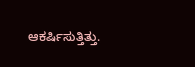ಆಕರ್ಷಿಸುತ್ತಿತ್ತು.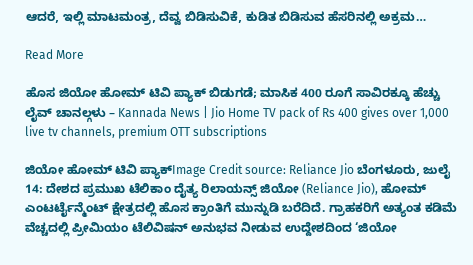ಆದರೆ, ಇಲ್ಲಿ ಮಾಟಮಂತ್ರ, ದೆವ್ವ ಬಿಡಿಸುವಿಕೆ, ಕುಡಿತ ಬಿಡಿಸುವ ಹೆಸರಿನಲ್ಲಿ ಅಕ್ರಮ…

Read More

ಹೊಸ ಜಿಯೋ ಹೋಮ್ ಟಿವಿ ಪ್ಯಾಕ್ ಬಿಡುಗಡೆ; ಮಾಸಿಕ 400 ರೂಗೆ ಸಾವಿರಕ್ಕೂ ಹೆಚ್ಚು ಲೈವ್ ಚಾನಲ್ಗಳು – Kannada News | Jio Home TV pack of Rs 400 gives over 1,000 live tv channels, premium OTT subscriptions

ಜಿಯೋ ಹೋಮ್ ಟಿವಿ ಪ್ಯಾಕ್Image Credit source: Reliance Jio ಬೆಂಗಳೂರು, ಜುಲೈ 14: ದೇಶದ ಪ್ರಮುಖ ಟೆಲಿಕಾಂ ದೈತ್ಯ ರಿಲಾಯನ್ಸ್ ಜಿಯೋ (Reliance Jio), ಹೋಮ್ ಎಂಟರ್ಟೈನ್ಮೆಂಟ್ ಕ್ಷೇತ್ರದಲ್ಲಿ ಹೊಸ ಕ್ರಾಂತಿಗೆ ಮುನ್ನುಡಿ ಬರೆದಿದೆ. ಗ್ರಾಹಕರಿಗೆ ಅತ್ಯಂತ ಕಡಿಮೆ ವೆಚ್ಚದಲ್ಲಿ ಪ್ರೀಮಿಯಂ ಟೆಲಿವಿಷನ್ ಅನುಭವ ನೀಡುವ ಉದ್ದೇಶದಿಂದ ‘ಜಿಯೋ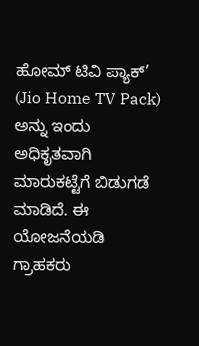ಹೋಮ್ ಟಿವಿ ಪ್ಯಾಕ್’ (Jio Home TV Pack) ಅನ್ನು ಇಂದು ಅಧಿಕೃತವಾಗಿ ಮಾರುಕಟ್ಟೆಗೆ ಬಿಡುಗಡೆ ಮಾಡಿದೆ. ಈ ಯೋಜನೆಯಡಿ ಗ್ರಾಹಕರು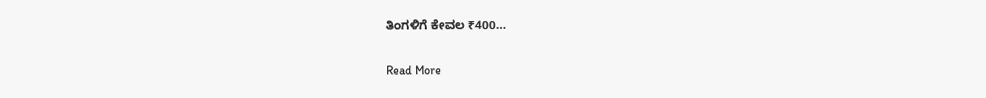ತಿಂಗಳಿಗೆ ಕೇವಲ ₹400…

Read More